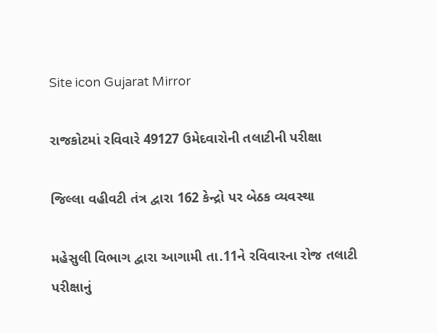Site icon Gujarat Mirror

રાજકોટમાં રવિવારે 49127 ઉમેદવારોની તલાટીની પરીક્ષા

જિલ્લા વહીવટી તંત્ર દ્વારા 162 કેન્દ્રો પર બેઠક વ્યવસ્થા

મહેસુલી વિભાગ દ્વારા આગામી તા.11ને રવિવારના રોજ તલાટી પરીક્ષાનું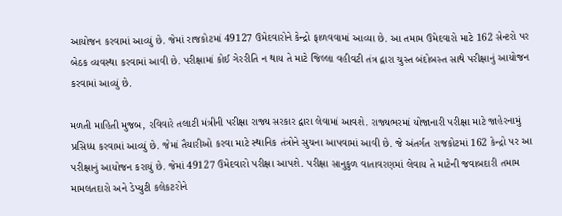આયોજન કરવામાં આવ્યું છે. જેમાં રાજકોટમાં 49127 ઉમેદવારોને કેન્દ્રો ફાળવવામાં આવ્યા છે. આ તમામ ઉમેદવારો માટે 162 સેન્ટરો પર બેઠક વ્યવસ્થા કરવામાં આવી છે. પરીક્ષામાં કોઈ ગેરરીતિ ન થાય તે માટે જિલ્લા વહીવટી તંત્ર દ્વારા ચુસ્ત બંદોબસ્ત સાથે પરીક્ષાનું આયોજન કરવામાં આવ્યું છે.

મળતી માહિતી મુજબ, રવિવારે તલાટી મંત્રીની પરીક્ષા રાજ્ય સરકાર દ્વારા લેવામાં આવશે. રાજ્યભરમાં યોજાનારી પરીક્ષા માટે જાહેરનામું પ્રસિધ્ધ કરવામાં આવ્યું છે. જેમાં તૈયારીઓ કરવા માટે સ્થાનિક તંત્રોને સુચના આપવામાં આવી છે. જે અંતર્ગત રાજકોટમાં 162 કેન્દ્રો પર આ પરીક્ષાનું આયોજન કરાયું છે. જેમાં 49127 ઉમેદવારો પરીક્ષા આપશે. પરીક્ષા સાનુકુળ વાતાવરણમાં લેવાય તે માટેની જવાબદારી તમામ મામલતદારો અને ડેપ્યુટી કલેકટરોને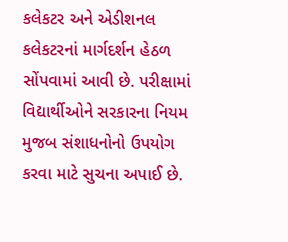કલેકટર અને એડીશનલ કલેકટરનાં માર્ગદર્શન હેઠળ સોંપવામાં આવી છે. પરીક્ષામાં વિદ્યાર્થીઓને સરકારના નિયમ મુજબ સંશાધનોનો ઉપયોગ કરવા માટે સુચના અપાઈ છે.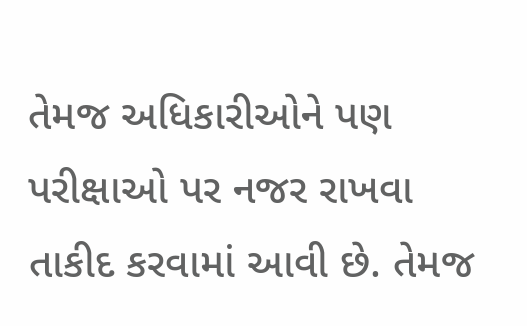તેમજ અધિકારીઓને પણ પરીક્ષાઓ પર નજર રાખવા તાકીદ કરવામાં આવી છે. તેમજ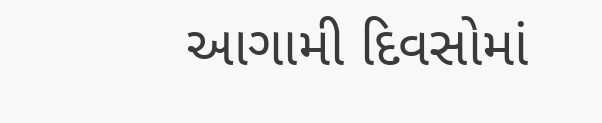આગામી દિવસોમાં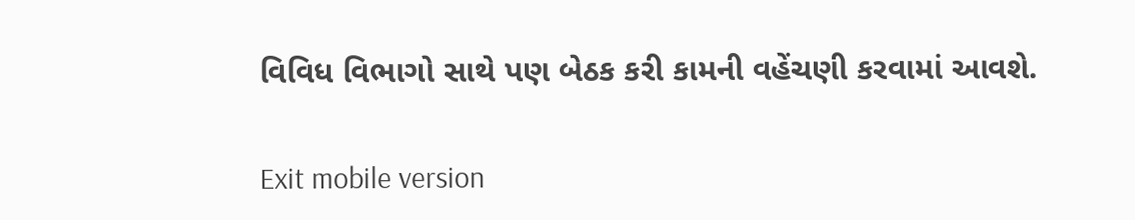વિવિધ વિભાગો સાથે પણ બેઠક કરી કામની વહેંચણી કરવામાં આવશે.

Exit mobile version